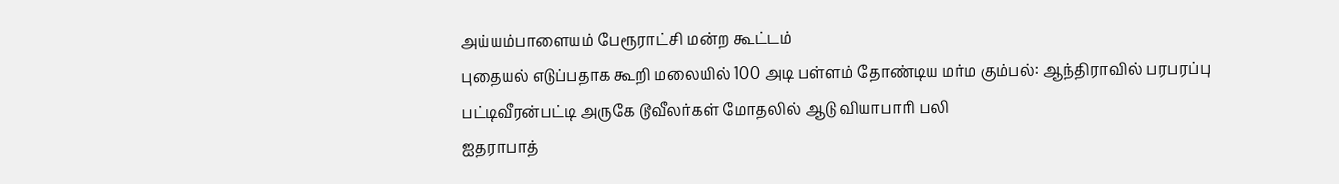அய்யம்பாளையம் பேரூராட்சி மன்ற கூட்டம்
புதையல் எடுப்பதாக கூறி மலையில் 100 அடி பள்ளம் தோண்டிய மர்ம கும்பல்: ஆந்திராவில் பரபரப்பு
பட்டிவீரன்பட்டி அருகே டூவீலர்கள் மோதலில் ஆடு வியாபாரி பலி
ஐதராபாத்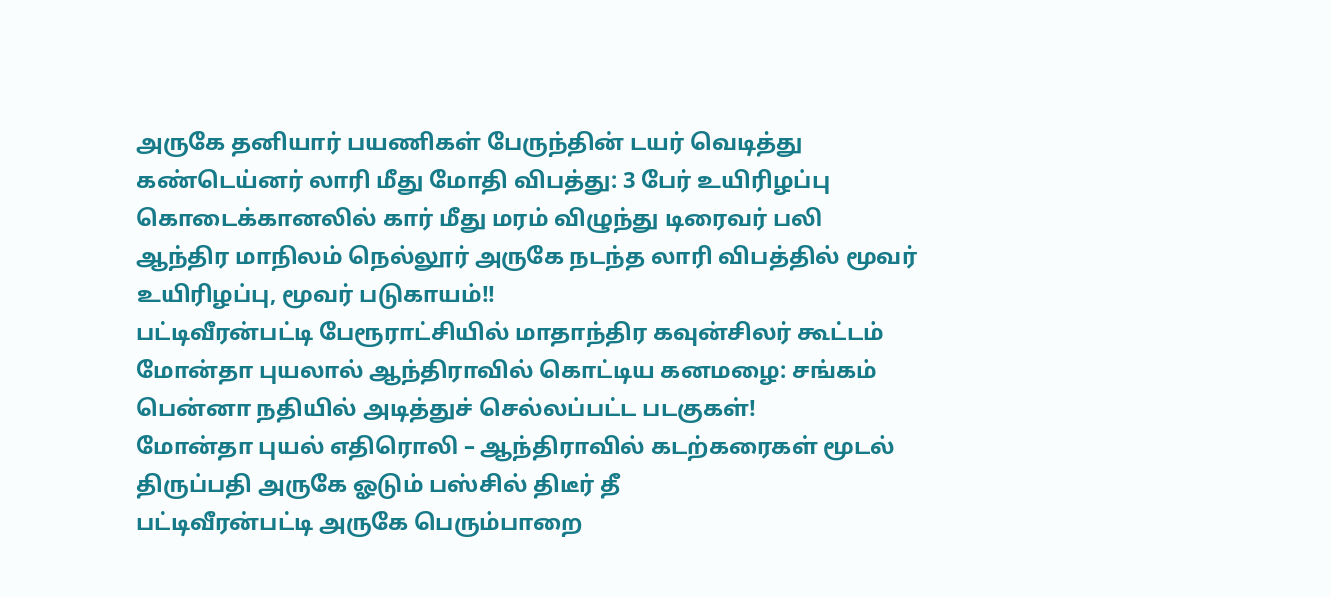அருகே தனியார் பயணிகள் பேருந்தின் டயர் வெடித்து கண்டெய்னர் லாரி மீது மோதி விபத்து: 3 பேர் உயிரிழப்பு
கொடைக்கானலில் கார் மீது மரம் விழுந்து டிரைவர் பலி
ஆந்திர மாநிலம் நெல்லூர் அருகே நடந்த லாரி விபத்தில் மூவர் உயிரிழப்பு, மூவர் படுகாயம்!!
பட்டிவீரன்பட்டி பேரூராட்சியில் மாதாந்திர கவுன்சிலர் கூட்டம்
மோன்தா புயலால் ஆந்திராவில் கொட்டிய கனமழை: சங்கம் பென்னா நதியில் அடித்துச் செல்லப்பட்ட படகுகள்!
மோன்தா புயல் எதிரொலி – ஆந்திராவில் கடற்கரைகள் மூடல்
திருப்பதி அருகே ஓடும் பஸ்சில் திடீர் தீ
பட்டிவீரன்பட்டி அருகே பெரும்பாறை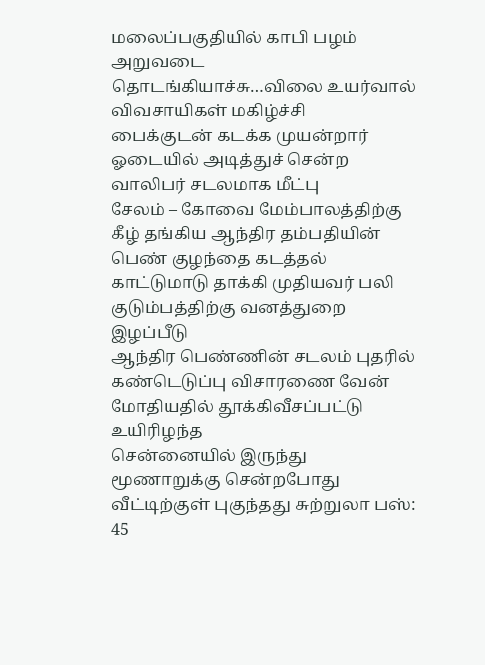மலைப்பகுதியில் காபி பழம் அறுவடை தொடங்கியாச்சு…விலை உயர்வால் விவசாயிகள் மகிழ்ச்சி
பைக்குடன் கடக்க முயன்றார் ஓடையில் அடித்துச் சென்ற வாலிபர் சடலமாக மீட்பு
சேலம் – கோவை மேம்பாலத்திற்கு கீழ் தங்கிய ஆந்திர தம்பதியின் பெண் குழந்தை கடத்தல்
காட்டுமாடு தாக்கி முதியவர் பலி குடும்பத்திற்கு வனத்துறை இழப்பீடு
ஆந்திர பெண்ணின் சடலம் புதரில் கண்டெடுப்பு விசாரணை வேன் மோதியதில் தூக்கிவீசப்பட்டு உயிரிழந்த
சென்னையில் இருந்து மூணாறுக்கு சென்றபோது வீட்டிற்குள் புகுந்தது சுற்றுலா பஸ்: 45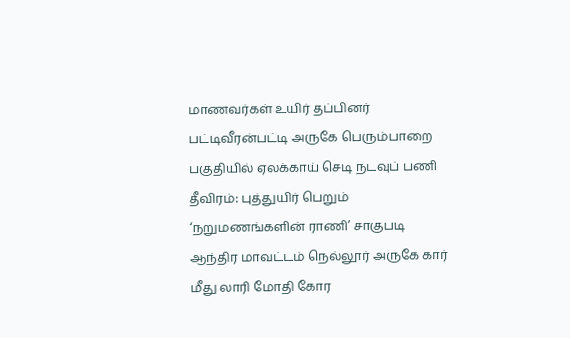மாணவர்கள் உயிர் தப்பினர்
பட்டிவீரன்பட்டி அருகே பெரும்பாறை பகுதியில் ஏலக்காய் செடி நடவுப் பணி தீவிரம்: புத்துயிர் பெறும் ‘நறுமணங்களின் ராணி’ சாகுபடி
ஆந்திர மாவட்டம் நெல்லூர் அருகே கார் மீது லாரி மோதி கோர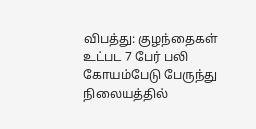விபத்து: குழந்தைகள் உட்பட 7 பேர் பலி
கோயம்பேடு பேருந்து நிலையத்தில்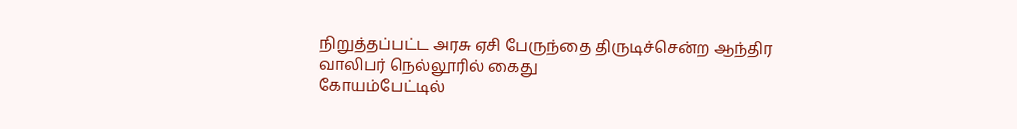நிறுத்தப்பட்ட அரசு ஏசி பேருந்தை திருடிச்சென்ற ஆந்திர வாலிபர் நெல்லூரில் கைது
கோயம்பேட்டில்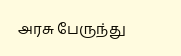அரசு பேருந்து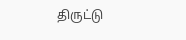திருட்டு